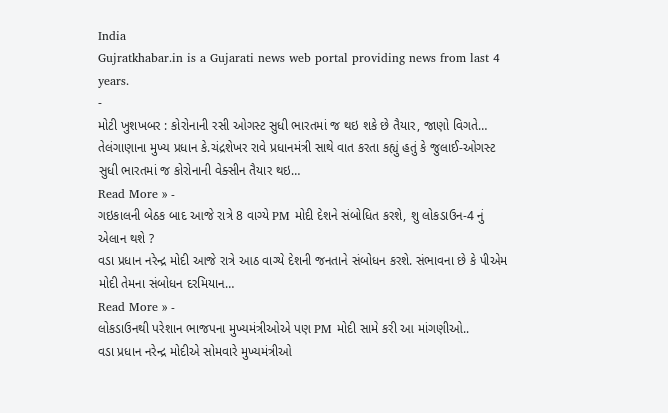India
Gujratkhabar.in is a Gujarati news web portal providing news from last 4 years.
-
મોટી ખુશખબર : કોરોનાની રસી ઓગસ્ટ સુધી ભારતમાં જ થઇ શકે છે તૈયાર, જાણો વિગતે…
તેલંગાણાના મુખ્ય પ્રધાન કે.ચંદ્રશેખર રાવે પ્રધાનમંત્રી સાથે વાત કરતા કહ્યું હતું કે જુલાઈ-ઓગસ્ટ સુધી ભારતમાં જ કોરોનાની વેક્સીન તૈયાર થઇ…
Read More » -
ગઇકાલની બેઠક બાદ આજે રાત્રે 8 વાગ્યે PM મોદી દેશને સંબોધિત કરશે, શુ લોકડાઉન-4 નું એલાન થશે ?
વડા પ્રધાન નરેન્દ્ર મોદી આજે રાત્રે આઠ વાગ્યે દેશની જનતાને સંબોધન કરશે. સંભાવના છે કે પીએમ મોદી તેમના સંબોધન દરમિયાન…
Read More » -
લોકડાઉનથી પરેશાન ભાજપના મુખ્યમંત્રીઓએ પણ PM મોદી સામે કરી આ માંગણીઓ..
વડા પ્રધાન નરેન્દ્ર મોદીએ સોમવારે મુખ્યમંત્રીઓ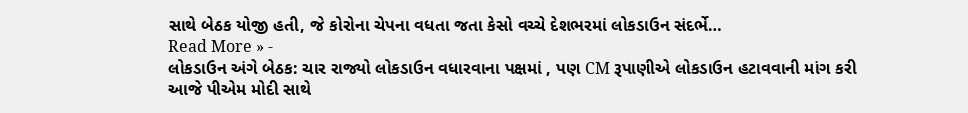સાથે બેઠક યોજી હતી, જે કોરોના ચેપના વધતા જતા કેસો વચ્ચે દેશભરમાં લોકડાઉન સંદર્ભે…
Read More » -
લોકડાઉન અંગે બેઠક: ચાર રાજ્યો લોકડાઉન વધારવાના પક્ષમાં , પણ CM રૂપાણીએ લોકડાઉન હટાવવાની માંગ કરી
આજે પીએમ મોદી સાથે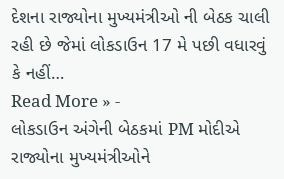દેશના રાજ્યોના મુખ્યમંત્રીઓ ની બેઠક ચાલી રહી છે જેમાં લોકડાઉન 17 મે પછી વધારવું કે નહીં…
Read More » -
લોકડાઉન અંગેની બેઠકમાં PM મોદીએ રાજ્યોના મુખ્યમંત્રીઓને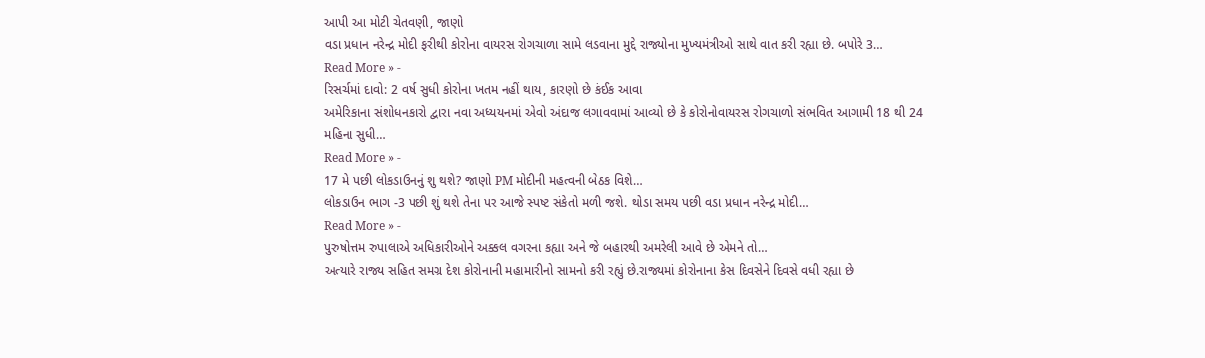આપી આ મોટી ચેતવણી, જાણો
વડા પ્રધાન નરેન્દ્ર મોદી ફરીથી કોરોના વાયરસ રોગચાળા સામે લડવાના મુદ્દે રાજ્યોના મુખ્યમંત્રીઓ સાથે વાત કરી રહ્યા છે. બપોરે 3…
Read More » -
રિસર્ચમાં દાવો: 2 વર્ષ સુધી કોરોના ખતમ નહીં થાય, કારણો છે કંઈક આવા
અમેરિકાના સંશોધનકારો દ્વારા નવા અધ્યયનમાં એવો અંદાજ લગાવવામાં આવ્યો છે કે કોરોનોવાયરસ રોગચાળો સંભવિત આગામી 18 થી 24 મહિના સુધી…
Read More » -
17 મે પછી લોકડાઉનનું શુ થશે? જાણો PM મોદીની મહત્વની બેઠક વિશે…
લોકડાઉન ભાગ -3 પછી શું થશે તેના પર આજે સ્પષ્ટ સંકેતો મળી જશે. થોડા સમય પછી વડા પ્રધાન નરેન્દ્ર મોદી…
Read More » -
પુરુષોત્તમ રુપાલાએ અધિકારીઓને અક્કલ વગરના કહ્યા અને જે બહારથી અમરેલી આવે છે એમને તો…
અત્યારે રાજ્ય સહિત સમગ્ર દેશ કોરોનાની મહામારીનો સામનો કરી રહ્યું છે.રાજ્યમાં કોરોનાના કેસ દિવસેને દિવસે વધી રહ્યા છે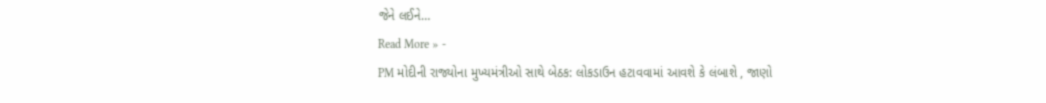જેને લઈને…
Read More » -
PM મોદીની રાજ્યોના મુખ્યમંત્રીઓ સાથે બેઠક: લોકડાઉન હટાવવામાં આવશે કે લંબાશે , જાણો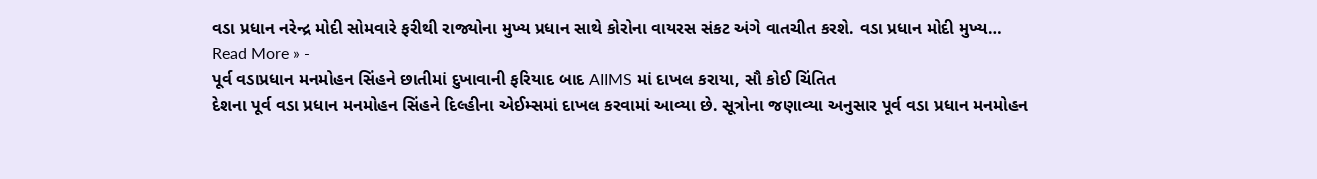વડા પ્રધાન નરેન્દ્ર મોદી સોમવારે ફરીથી રાજ્યોના મુખ્ય પ્રધાન સાથે કોરોના વાયરસ સંકટ અંગે વાતચીત કરશે. વડા પ્રધાન મોદી મુખ્ય…
Read More » -
પૂર્વ વડાપ્રધાન મનમોહન સિંહને છાતીમાં દુખાવાની ફરિયાદ બાદ AIIMS માં દાખલ કરાયા, સૌ કોઈ ચિંતિત
દેશના પૂર્વ વડા પ્રધાન મનમોહન સિંહને દિલ્હીના એઈમ્સમાં દાખલ કરવામાં આવ્યા છે. સૂત્રોના જણાવ્યા અનુસાર પૂર્વ વડા પ્રધાન મનમોહન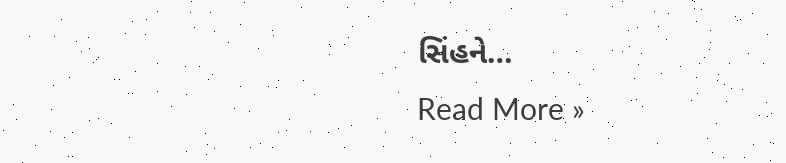સિંહને…
Read More »